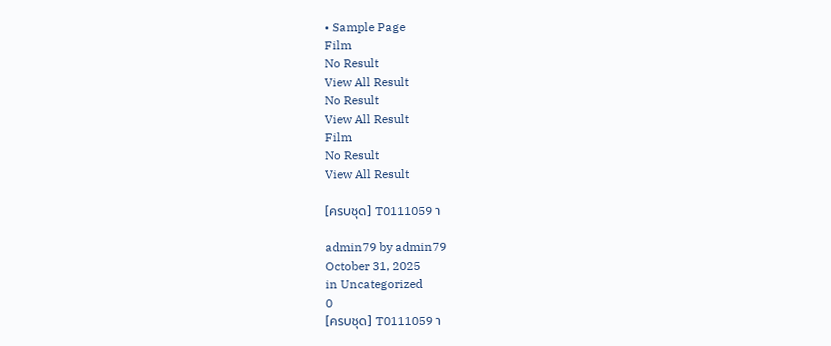• Sample Page
Film
No Result
View All Result
No Result
View All Result
Film
No Result
View All Result

[ครบชุด] T0111059 า

admin79 by admin79
October 31, 2025
in Uncategorized
0
[ครบชุด] T0111059 า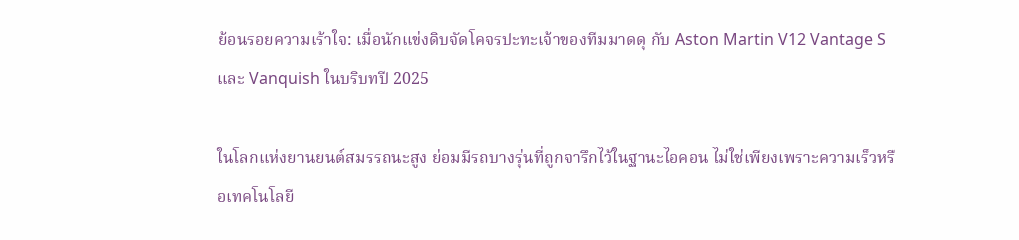ย้อนรอยความเร้าใจ: เมื่อนักแข่งดิบจัดโคจรปะทะเจ้าของทีมมาดดุ กับ Aston Martin V12 Vantage S และ Vanquish ในบริบทปี 2025

ในโลกแห่งยานยนต์สมรรถนะสูง ย่อมมีรถบางรุ่นที่ถูกจารึกไว้ในฐานะไอคอน ไม่ใช่เพียงเพราะความเร็วหรือเทคโนโลยี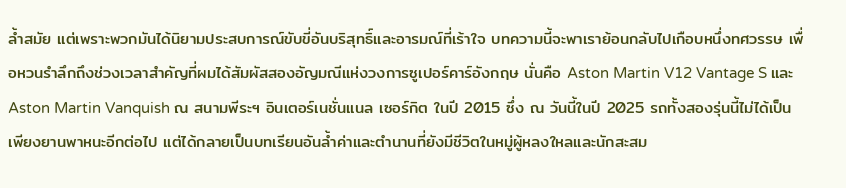ล้ำสมัย แต่เพราะพวกมันได้นิยามประสบการณ์ขับขี่อันบริสุทธิ์และอารมณ์ที่เร้าใจ บทความนี้จะพาเราย้อนกลับไปเกือบหนึ่งทศวรรษ เพื่อหวนรำลึกถึงช่วงเวลาสำคัญที่ผมได้สัมผัสสองอัญมณีแห่งวงการซูเปอร์คาร์อังกฤษ นั่นคือ Aston Martin V12 Vantage S และ Aston Martin Vanquish ณ สนามพีระฯ อินเตอร์เนชั่นแนล เซอร์กิต ในปี 2015 ซึ่ง ณ วันนี้ในปี 2025 รถทั้งสองรุ่นนี้ไม่ได้เป็นเพียงยานพาหนะอีกต่อไป แต่ได้กลายเป็นบทเรียนอันล้ำค่าและตำนานที่ยังมีชีวิตในหมู่ผู้หลงใหลและนักสะสม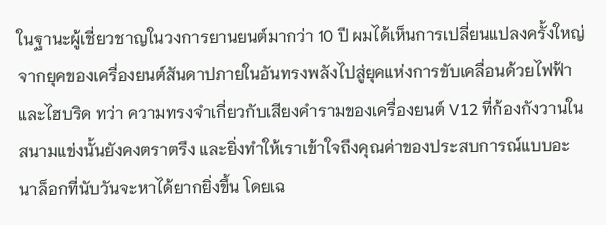ในฐานะผู้เชี่ยวชาญในวงการยานยนต์มากว่า 10 ปี ผมได้เห็นการเปลี่ยนแปลงครั้งใหญ่ จากยุคของเครื่องยนต์สันดาปภายในอันทรงพลังไปสู่ยุคแห่งการขับเคลื่อนด้วยไฟฟ้าและไฮบริด ทว่า ความทรงจำเกี่ยวกับเสียงคำรามของเครื่องยนต์ V12 ที่ก้องกังวานในสนามแข่งนั้นยังคงตราตรึง และยิ่งทำให้เราเข้าใจถึงคุณค่าของประสบการณ์แบบอะนาล็อกที่นับวันจะหาได้ยากยิ่งขึ้น โดยเฉ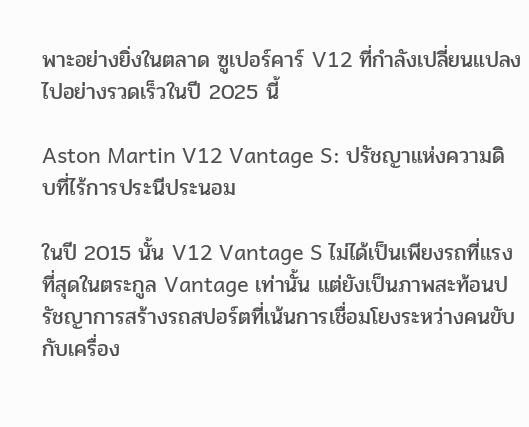พาะอย่างยิ่งในตลาด ซูเปอร์คาร์ V12 ที่กำลังเปลี่ยนแปลงไปอย่างรวดเร็วในปี 2025 นี้

Aston Martin V12 Vantage S: ปรัชญาแห่งความดิบที่ไร้การประนีประนอม

ในปี 2015 นั้น V12 Vantage S ไม่ได้เป็นเพียงรถที่แรงที่สุดในตระกูล Vantage เท่านั้น แต่ยังเป็นภาพสะท้อนปรัชญาการสร้างรถสปอร์ตที่เน้นการเชื่อมโยงระหว่างคนขับกับเครื่อง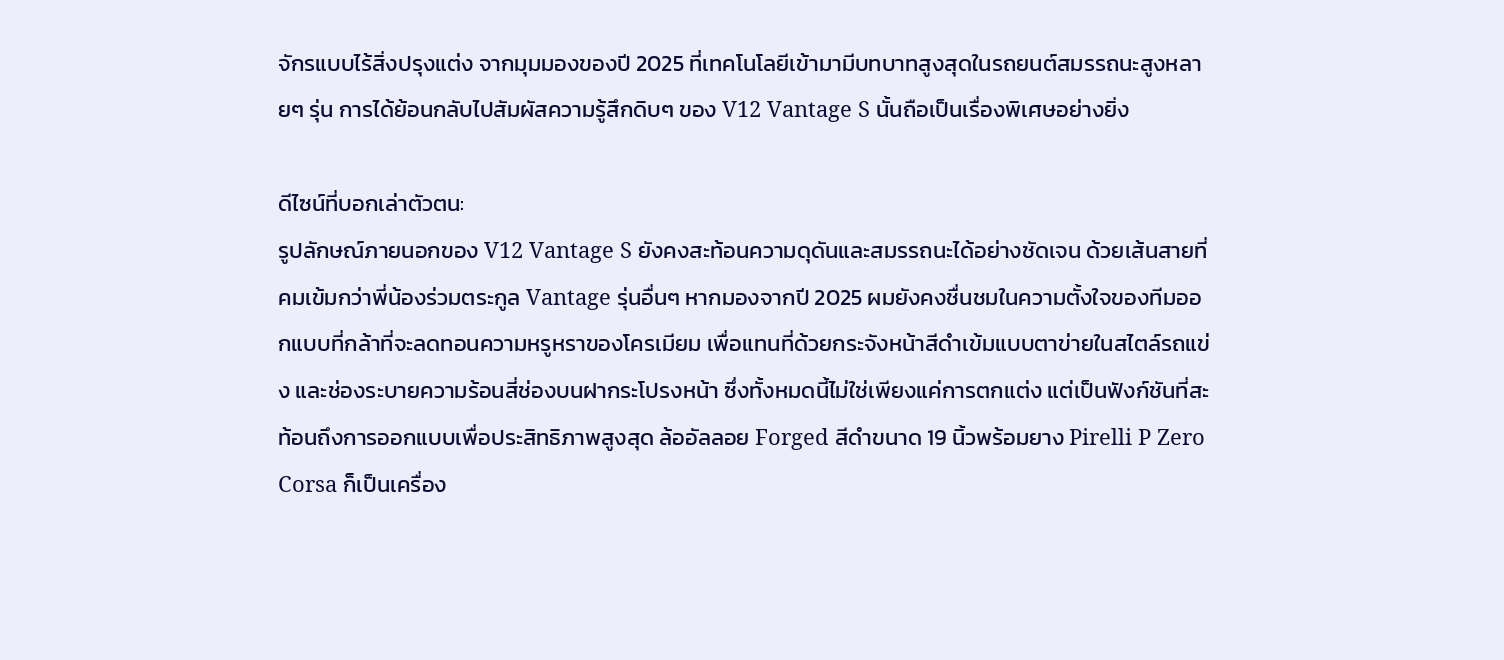จักรแบบไร้สิ่งปรุงแต่ง จากมุมมองของปี 2025 ที่เทคโนโลยีเข้ามามีบทบาทสูงสุดในรถยนต์สมรรถนะสูงหลายๆ รุ่น การได้ย้อนกลับไปสัมผัสความรู้สึกดิบๆ ของ V12 Vantage S นั้นถือเป็นเรื่องพิเศษอย่างยิ่ง

ดีไซน์ที่บอกเล่าตัวตน:
รูปลักษณ์ภายนอกของ V12 Vantage S ยังคงสะท้อนความดุดันและสมรรถนะได้อย่างชัดเจน ด้วยเส้นสายที่คมเข้มกว่าพี่น้องร่วมตระกูล Vantage รุ่นอื่นๆ หากมองจากปี 2025 ผมยังคงชื่นชมในความตั้งใจของทีมออกแบบที่กล้าที่จะลดทอนความหรูหราของโครเมียม เพื่อแทนที่ด้วยกระจังหน้าสีดำเข้มแบบตาข่ายในสไตล์รถแข่ง และช่องระบายความร้อนสี่ช่องบนฝากระโปรงหน้า ซึ่งทั้งหมดนี้ไม่ใช่เพียงแค่การตกแต่ง แต่เป็นฟังก์ชันที่สะท้อนถึงการออกแบบเพื่อประสิทธิภาพสูงสุด ล้ออัลลอย Forged สีดำขนาด 19 นิ้วพร้อมยาง Pirelli P Zero Corsa ก็เป็นเครื่อง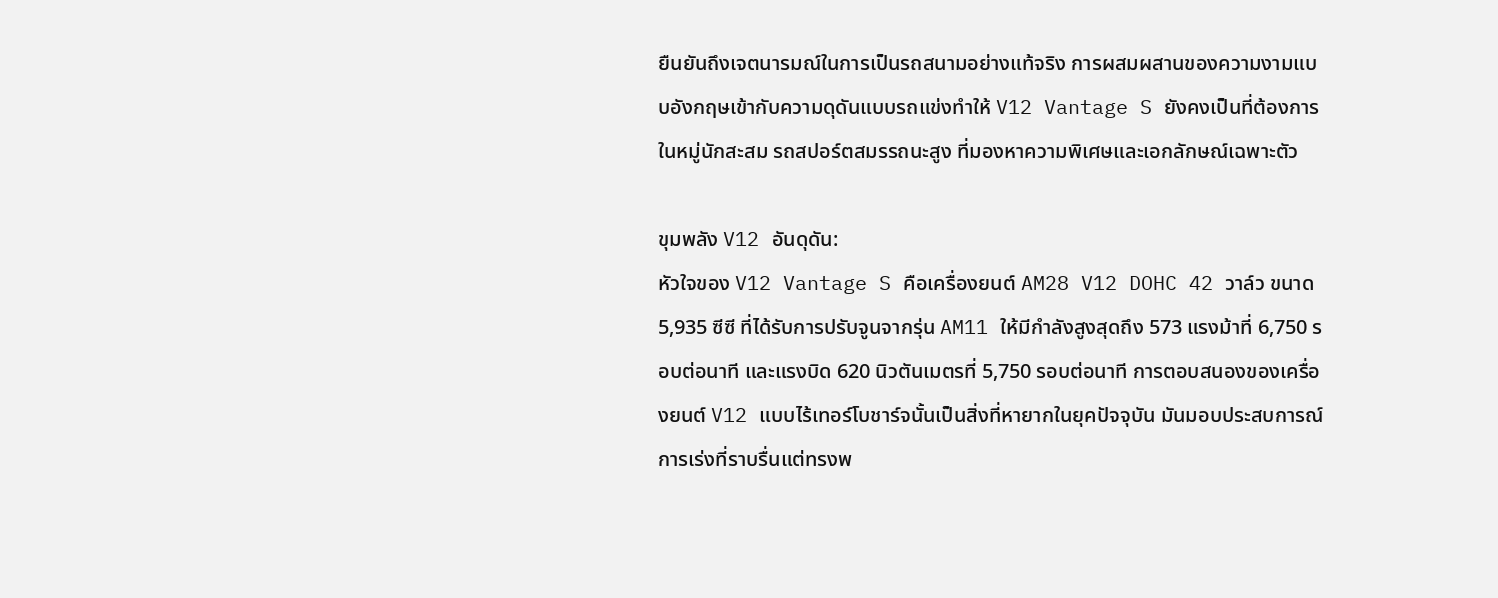ยืนยันถึงเจตนารมณ์ในการเป็นรถสนามอย่างแท้จริง การผสมผสานของความงามแบบอังกฤษเข้ากับความดุดันแบบรถแข่งทำให้ V12 Vantage S ยังคงเป็นที่ต้องการในหมู่นักสะสม รถสปอร์ตสมรรถนะสูง ที่มองหาความพิเศษและเอกลักษณ์เฉพาะตัว

ขุมพลัง V12 อันดุดัน:
หัวใจของ V12 Vantage S คือเครื่องยนต์ AM28 V12 DOHC 42 วาล์ว ขนาด 5,935 ซีซี ที่ได้รับการปรับจูนจากรุ่น AM11 ให้มีกำลังสูงสุดถึง 573 แรงม้าที่ 6,750 รอบต่อนาที และแรงบิด 620 นิวตันเมตรที่ 5,750 รอบต่อนาที การตอบสนองของเครื่องยนต์ V12 แบบไร้เทอร์โบชาร์จนั้นเป็นสิ่งที่หายากในยุคปัจจุบัน มันมอบประสบการณ์การเร่งที่ราบรื่นแต่ทรงพ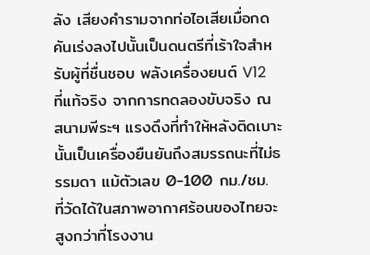ลัง เสียงคำรามจากท่อไอเสียเมื่อกดคันเร่งลงไปนั้นเป็นดนตรีที่เร้าใจสำหรับผู้ที่ชื่นชอบ พลังเครื่องยนต์ V12 ที่แท้จริง จากการทดลองขับจริง ณ สนามพีระฯ แรงดึงที่ทำให้หลังติดเบาะนั้นเป็นเครื่องยืนยันถึงสมรรถนะที่ไม่ธรรมดา แม้ตัวเลข 0-100 กม./ชม. ที่วัดได้ในสภาพอากาศร้อนของไทยจะสูงกว่าที่โรงงาน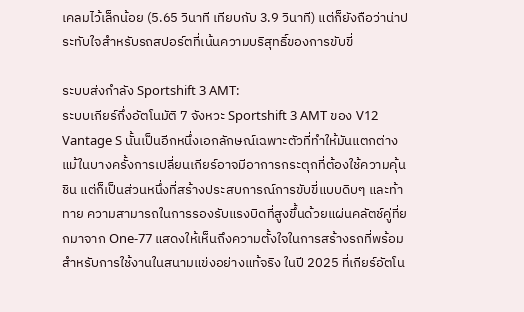เคลมไว้เล็กน้อย (5.65 วินาที เทียบกับ 3.9 วินาที) แต่ก็ยังถือว่าน่าประทับใจสำหรับรถสปอร์ตที่เน้นความบริสุทธิ์ของการขับขี่

ระบบส่งกำลัง Sportshift 3 AMT:
ระบบเกียร์กึ่งอัตโนมัติ 7 จังหวะ Sportshift 3 AMT ของ V12 Vantage S นั้นเป็นอีกหนึ่งเอกลักษณ์เฉพาะตัวที่ทำให้มันแตกต่าง แม้ในบางครั้งการเปลี่ยนเกียร์อาจมีอาการกระตุกที่ต้องใช้ความคุ้นชิน แต่ก็เป็นส่วนหนึ่งที่สร้างประสบการณ์การขับขี่แบบดิบๆ และท้าทาย ความสามารถในการรองรับแรงบิดที่สูงขึ้นด้วยแผ่นคลัตช์คู่ที่ยกมาจาก One-77 แสดงให้เห็นถึงความตั้งใจในการสร้างรถที่พร้อมสำหรับการใช้งานในสนามแข่งอย่างแท้จริง ในปี 2025 ที่เกียร์อัตโน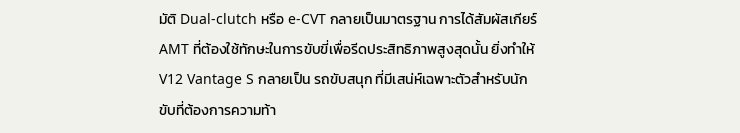มัติ Dual-clutch หรือ e-CVT กลายเป็นมาตรฐาน การได้สัมผัสเกียร์ AMT ที่ต้องใช้ทักษะในการขับขี่เพื่อรีดประสิทธิภาพสูงสุดนั้น ยิ่งทำให้ V12 Vantage S กลายเป็น รถขับสนุก ที่มีเสน่ห์เฉพาะตัวสำหรับนักขับที่ต้องการความท้า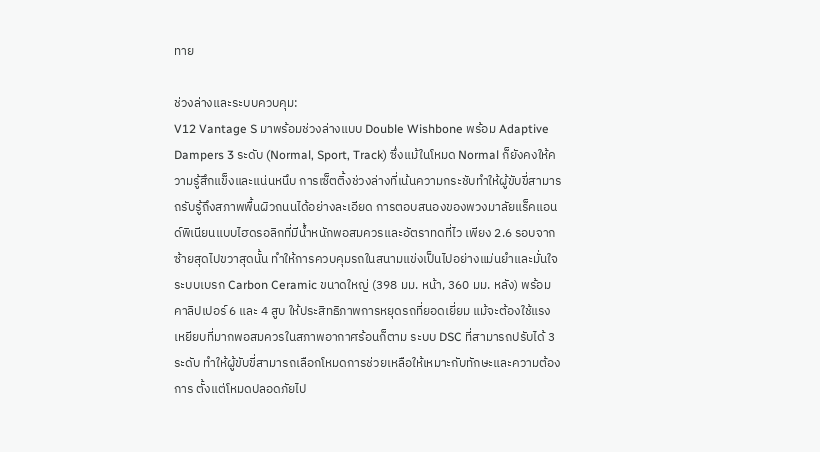ทาย

ช่วงล่างและระบบควบคุม:
V12 Vantage S มาพร้อมช่วงล่างแบบ Double Wishbone พร้อม Adaptive Dampers 3 ระดับ (Normal, Sport, Track) ซึ่งแม้ในโหมด Normal ก็ยังคงให้ความรู้สึกแข็งและแน่นหนึบ การเซ็ตติ้งช่วงล่างที่เน้นความกระชับทำให้ผู้ขับขี่สามารถรับรู้ถึงสภาพพื้นผิวถนนได้อย่างละเอียด การตอบสนองของพวงมาลัยแร็คแอนด์พิเนียนแบบไฮดรอลิกที่มีน้ำหนักพอสมควรและอัตราทดที่ไว เพียง 2.6 รอบจากซ้ายสุดไปขวาสุดนั้น ทำให้การควบคุมรถในสนามแข่งเป็นไปอย่างแม่นยำและมั่นใจ ระบบเบรก Carbon Ceramic ขนาดใหญ่ (398 มม. หน้า, 360 มม. หลัง) พร้อมคาลิปเปอร์ 6 และ 4 สูบ ให้ประสิทธิภาพการหยุดรถที่ยอดเยี่ยม แม้จะต้องใช้แรงเหยียบที่มากพอสมควรในสภาพอากาศร้อนก็ตาม ระบบ DSC ที่สามารถปรับได้ 3 ระดับ ทำให้ผู้ขับขี่สามารถเลือกโหมดการช่วยเหลือให้เหมาะกับทักษะและความต้องการ ตั้งแต่โหมดปลอดภัยไป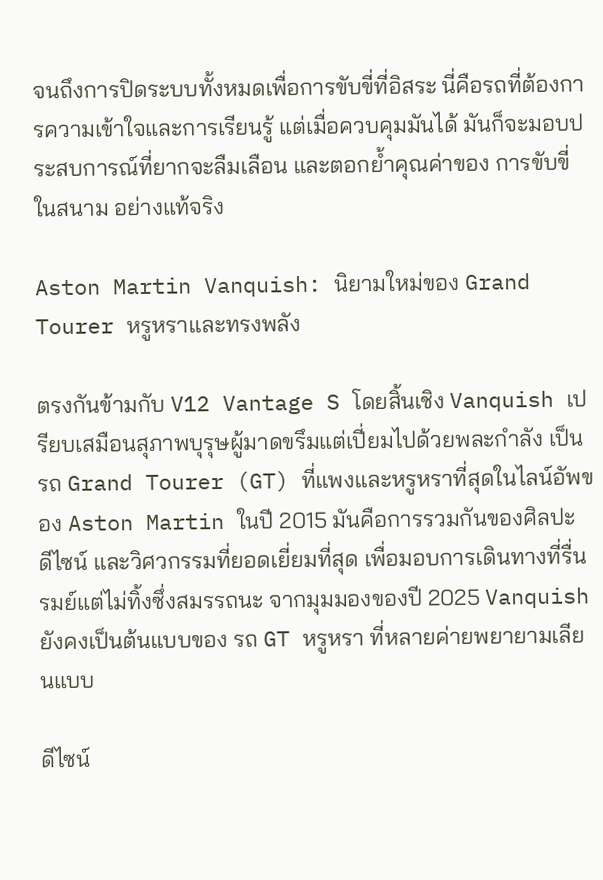จนถึงการปิดระบบทั้งหมดเพื่อการขับขี่ที่อิสระ นี่คือรถที่ต้องการความเข้าใจและการเรียนรู้ แต่เมื่อควบคุมมันได้ มันก็จะมอบประสบการณ์ที่ยากจะลืมเลือน และตอกย้ำคุณค่าของ การขับขี่ในสนาม อย่างแท้จริง

Aston Martin Vanquish: นิยามใหม่ของ Grand Tourer หรูหราและทรงพลัง

ตรงกันข้ามกับ V12 Vantage S โดยสิ้นเชิง Vanquish เปรียบเสมือนสุภาพบุรุษผู้มาดขรึมแต่เปี่ยมไปด้วยพละกำลัง เป็นรถ Grand Tourer (GT) ที่แพงและหรูหราที่สุดในไลน์อัพของ Aston Martin ในปี 2015 มันคือการรวมกันของศิลปะ ดีไซน์ และวิศวกรรมที่ยอดเยี่ยมที่สุด เพื่อมอบการเดินทางที่รื่นรมย์แต่ไม่ทิ้งซึ่งสมรรถนะ จากมุมมองของปี 2025 Vanquish ยังคงเป็นต้นแบบของ รถ GT หรูหรา ที่หลายค่ายพยายามเลียนแบบ

ดีไซน์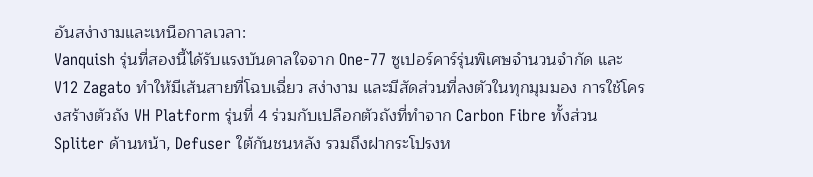อันสง่างามและเหนือกาลเวลา:
Vanquish รุ่นที่สองนี้ได้รับแรงบันดาลใจจาก One-77 ซูเปอร์คาร์รุ่นพิเศษจำนวนจำกัด และ V12 Zagato ทำให้มีเส้นสายที่โฉบเฉี่ยว สง่างาม และมีสัดส่วนที่ลงตัวในทุกมุมมอง การใช้โครงสร้างตัวถัง VH Platform รุ่นที่ 4 ร่วมกับเปลือกตัวถังที่ทำจาก Carbon Fibre ทั้งส่วน Spliter ด้านหน้า, Defuser ใต้กันชนหลัง รวมถึงฝากระโปรงห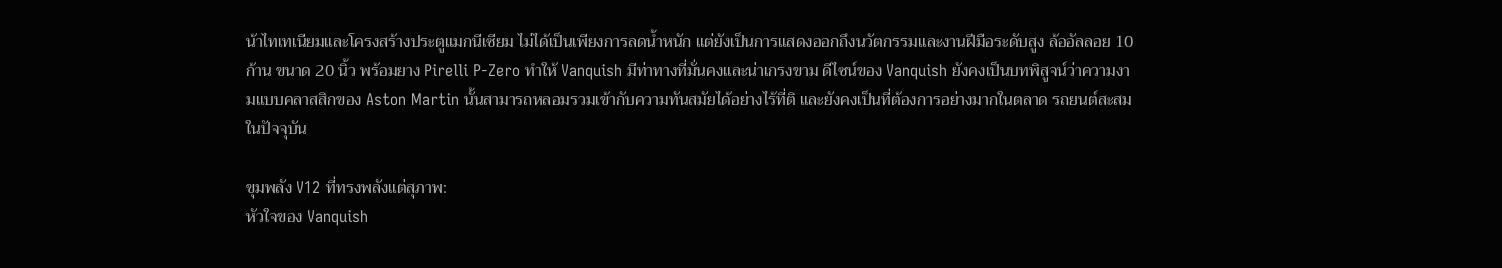น้าไทเทเนียมและโครงสร้างประตูแมกนีเซียม ไม่ได้เป็นเพียงการลดน้ำหนัก แต่ยังเป็นการแสดงออกถึงนวัตกรรมและงานฝีมือระดับสูง ล้ออัลลอย 10 ก้าน ขนาด 20 นิ้ว พร้อมยาง Pirelli P-Zero ทำให้ Vanquish มีท่าทางที่มั่นคงและน่าเกรงขาม ดีไซน์ของ Vanquish ยังคงเป็นบทพิสูจน์ว่าความงามแบบคลาสสิกของ Aston Martin นั้นสามารถหลอมรวมเข้ากับความทันสมัยได้อย่างไร้ที่ติ และยังคงเป็นที่ต้องการอย่างมากในตลาด รถยนต์สะสม ในปัจจุบัน

ขุมพลัง V12 ที่ทรงพลังแต่สุภาพ:
หัวใจของ Vanquish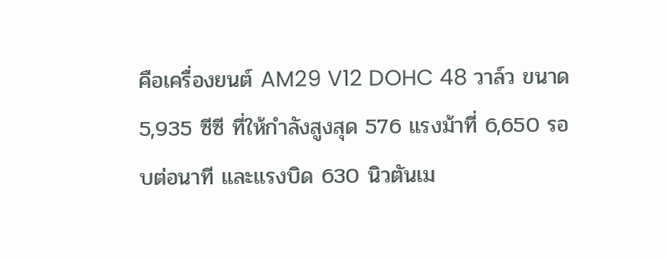คือเครื่องยนต์ AM29 V12 DOHC 48 วาล์ว ขนาด 5,935 ซีซี ที่ให้กำลังสูงสุด 576 แรงม้าที่ 6,650 รอบต่อนาที และแรงบิด 630 นิวตันเม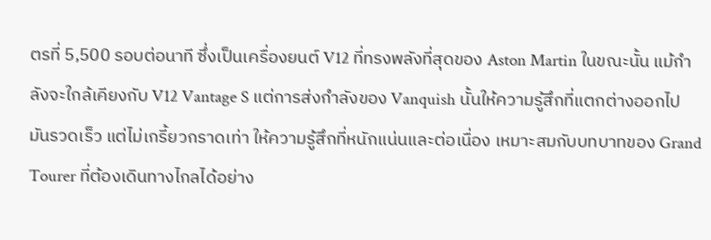ตรที่ 5,500 รอบต่อนาที ซึ่งเป็นเครื่องยนต์ V12 ที่ทรงพลังที่สุดของ Aston Martin ในขณะนั้น แม้กำลังจะใกล้เคียงกับ V12 Vantage S แต่การส่งกำลังของ Vanquish นั้นให้ความรู้สึกที่แตกต่างออกไป มันรวดเร็ว แต่ไม่เกรี้ยวกราดเท่า ให้ความรู้สึกที่หนักแน่นและต่อเนื่อง เหมาะสมกับบทบาทของ Grand Tourer ที่ต้องเดินทางไกลได้อย่าง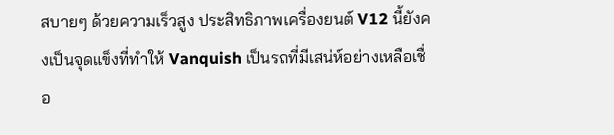สบายๆ ด้วยความเร็วสูง ประสิทธิภาพเครื่องยนต์ V12 นี้ยังคงเป็นจุดแข็งที่ทำให้ Vanquish เป็นรถที่มีเสน่ห์อย่างเหลือเชื่อ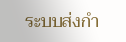ระบบส่งกำ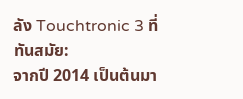ลัง Touchtronic 3 ที่ทันสมัย:
จากปี 2014 เป็นต้นมา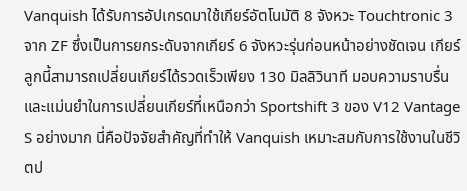Vanquish ได้รับการอัปเกรดมาใช้เกียร์อัตโนมัติ 8 จังหวะ Touchtronic 3 จาก ZF ซึ่งเป็นการยกระดับจากเกียร์ 6 จังหวะรุ่นก่อนหน้าอย่างชัดเจน เกียร์ลูกนี้สามารถเปลี่ยนเกียร์ได้รวดเร็วเพียง 130 มิลลิวินาที มอบความราบรื่นและแม่นยำในการเปลี่ยนเกียร์ที่เหนือกว่า Sportshift 3 ของ V12 Vantage S อย่างมาก นี่คือปัจจัยสำคัญที่ทำให้ Vanquish เหมาะสมกับการใช้งานในชีวิตป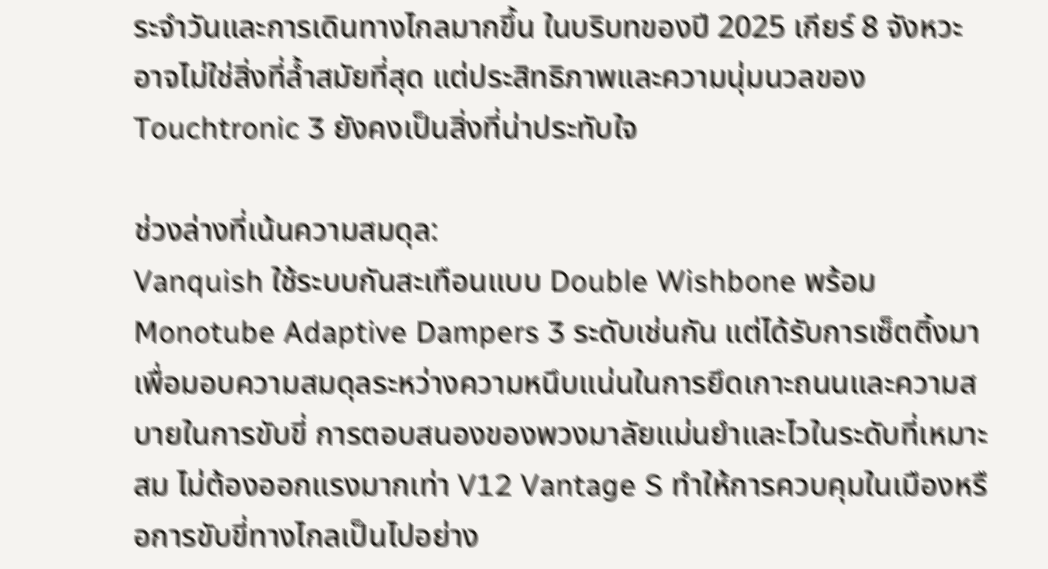ระจำวันและการเดินทางไกลมากขึ้น ในบริบทของปี 2025 เกียร์ 8 จังหวะอาจไม่ใช่สิ่งที่ล้ำสมัยที่สุด แต่ประสิทธิภาพและความนุ่มนวลของ Touchtronic 3 ยังคงเป็นสิ่งที่น่าประทับใจ

ช่วงล่างที่เน้นความสมดุล:
Vanquish ใช้ระบบกันสะเทือนแบบ Double Wishbone พร้อม Monotube Adaptive Dampers 3 ระดับเช่นกัน แต่ได้รับการเซ็ตติ้งมาเพื่อมอบความสมดุลระหว่างความหนึบแน่นในการยึดเกาะถนนและความสบายในการขับขี่ การตอบสนองของพวงมาลัยแม่นยำและไวในระดับที่เหมาะสม ไม่ต้องออกแรงมากเท่า V12 Vantage S ทำให้การควบคุมในเมืองหรือการขับขี่ทางไกลเป็นไปอย่าง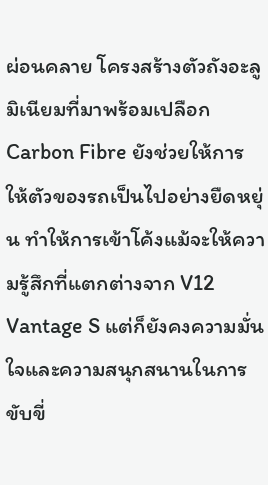ผ่อนคลาย โครงสร้างตัวถังอะลูมิเนียมที่มาพร้อมเปลือก Carbon Fibre ยังช่วยให้การให้ตัวของรถเป็นไปอย่างยืดหยุ่น ทำให้การเข้าโค้งแม้จะให้ความรู้สึกที่แตกต่างจาก V12 Vantage S แต่ก็ยังคงความมั่นใจและความสนุกสนานในการขับขี่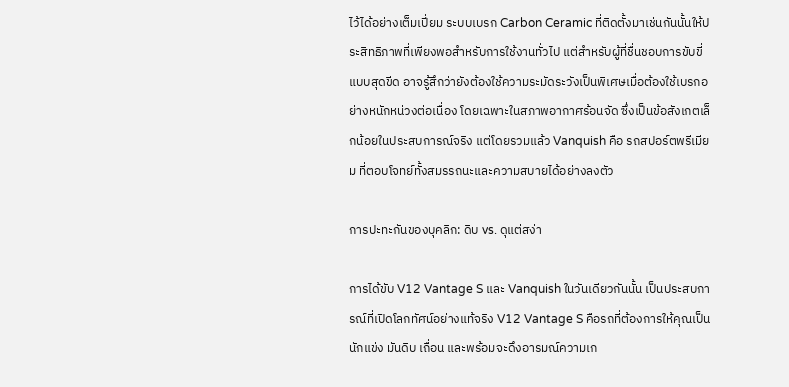ไว้ได้อย่างเต็มเปี่ยม ระบบเบรก Carbon Ceramic ที่ติดตั้งมาเช่นกันนั้นให้ประสิทธิภาพที่เพียงพอสำหรับการใช้งานทั่วไป แต่สำหรับผู้ที่ชื่นชอบการขับขี่แบบสุดขีด อาจรู้สึกว่ายังต้องใช้ความระมัดระวังเป็นพิเศษเมื่อต้องใช้เบรกอย่างหนักหน่วงต่อเนื่อง โดยเฉพาะในสภาพอากาศร้อนจัด ซึ่งเป็นข้อสังเกตเล็กน้อยในประสบการณ์จริง แต่โดยรวมแล้ว Vanquish คือ รถสปอร์ตพรีเมียม ที่ตอบโจทย์ทั้งสมรรถนะและความสบายได้อย่างลงตัว

การปะทะกันของบุคลิก: ดิบ vs. ดุแต่สง่า

การได้ขับ V12 Vantage S และ Vanquish ในวันเดียวกันนั้น เป็นประสบการณ์ที่เปิดโลกทัศน์อย่างแท้จริง V12 Vantage S คือรถที่ต้องการให้คุณเป็นนักแข่ง มันดิบ เถื่อน และพร้อมจะดึงอารมณ์ความเก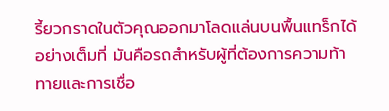รี้ยวกราดในตัวคุณออกมาโลดแล่นบนพื้นแทร็กได้อย่างเต็มที่ มันคือรถสำหรับผู้ที่ต้องการความท้าทายและการเชื่อ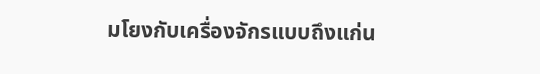มโยงกับเครื่องจักรแบบถึงแก่น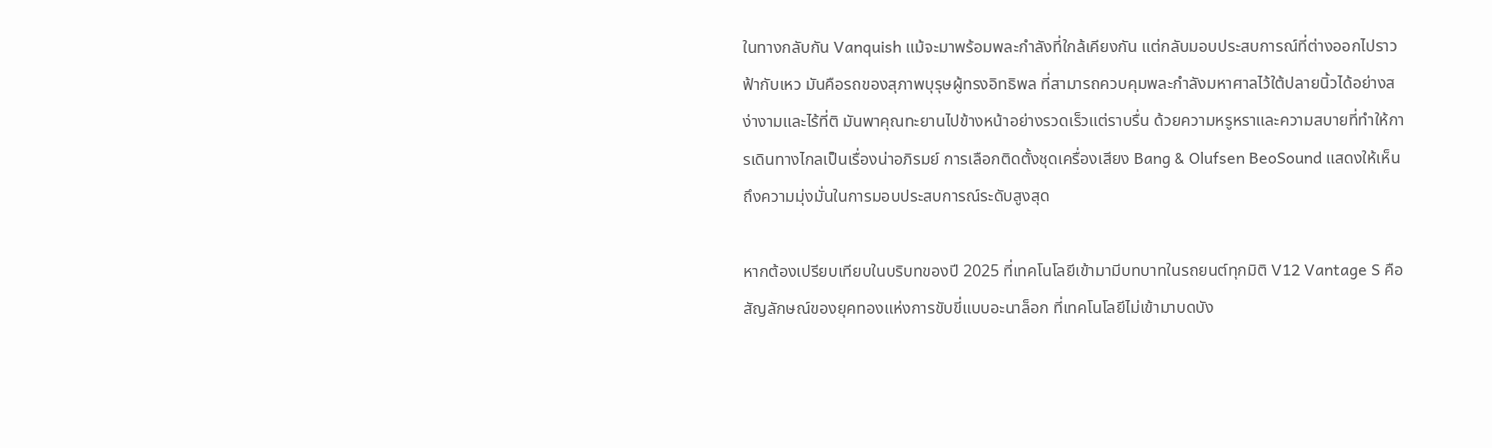ในทางกลับกัน Vanquish แม้จะมาพร้อมพละกำลังที่ใกล้เคียงกัน แต่กลับมอบประสบการณ์ที่ต่างออกไปราวฟ้ากับเหว มันคือรถของสุภาพบุรุษผู้ทรงอิทธิพล ที่สามารถควบคุมพละกำลังมหาศาลไว้ใต้ปลายนิ้วได้อย่างสง่างามและไร้ที่ติ มันพาคุณทะยานไปข้างหน้าอย่างรวดเร็วแต่ราบรื่น ด้วยความหรูหราและความสบายที่ทำให้การเดินทางไกลเป็นเรื่องน่าอภิรมย์ การเลือกติดตั้งชุดเครื่องเสียง Bang & Olufsen BeoSound แสดงให้เห็นถึงความมุ่งมั่นในการมอบประสบการณ์ระดับสูงสุด

หากต้องเปรียบเทียบในบริบทของปี 2025 ที่เทคโนโลยีเข้ามามีบทบาทในรถยนต์ทุกมิติ V12 Vantage S คือสัญลักษณ์ของยุคทองแห่งการขับขี่แบบอะนาล็อก ที่เทคโนโลยีไม่เข้ามาบดบัง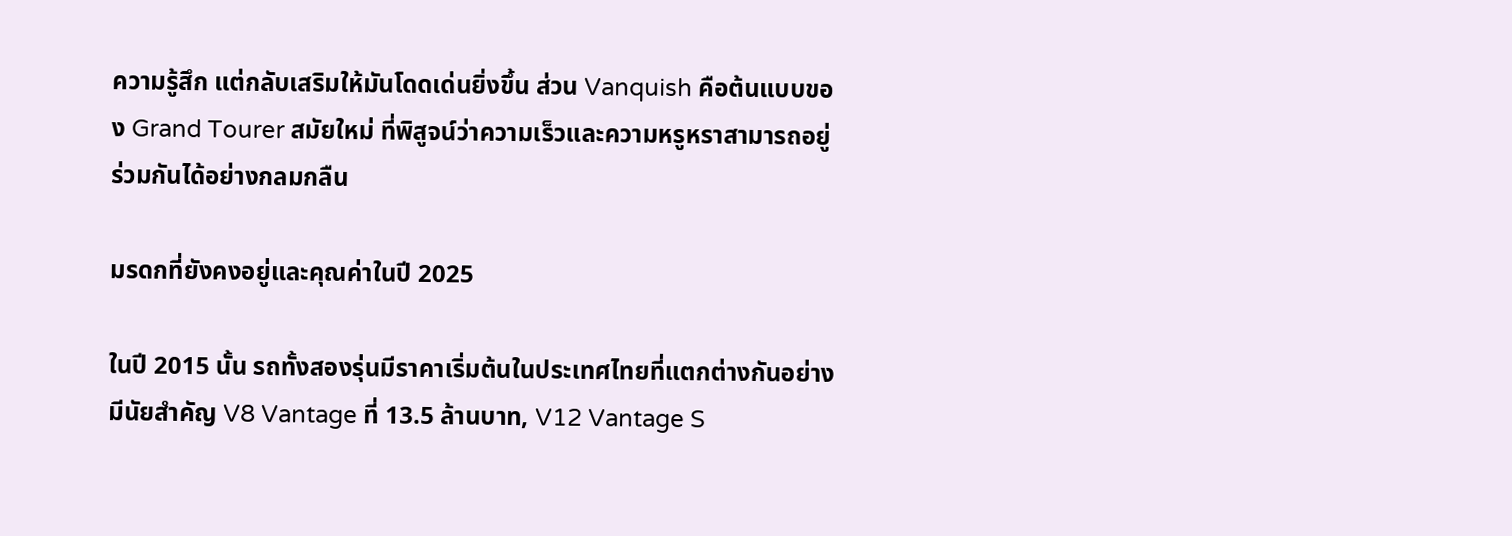ความรู้สึก แต่กลับเสริมให้มันโดดเด่นยิ่งขึ้น ส่วน Vanquish คือต้นแบบของ Grand Tourer สมัยใหม่ ที่พิสูจน์ว่าความเร็วและความหรูหราสามารถอยู่ร่วมกันได้อย่างกลมกลืน

มรดกที่ยังคงอยู่และคุณค่าในปี 2025

ในปี 2015 นั้น รถทั้งสองรุ่นมีราคาเริ่มต้นในประเทศไทยที่แตกต่างกันอย่างมีนัยสำคัญ V8 Vantage ที่ 13.5 ล้านบาท, V12 Vantage S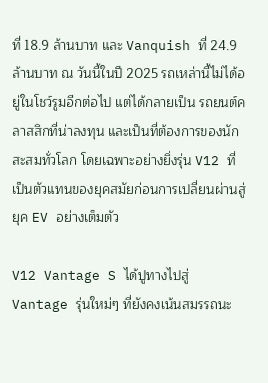ที่ 18.9 ล้านบาท และ Vanquish ที่ 24.9 ล้านบาท ณ วันนี้ในปี 2025 รถเหล่านี้ไม่ได้อยู่ในโชว์รูมอีกต่อไป แต่ได้กลายเป็น รถยนต์คลาสสิกที่น่าลงทุน และเป็นที่ต้องการของนักสะสมทั่วโลก โดยเฉพาะอย่างยิ่งรุ่น V12 ที่เป็นตัวแทนของยุคสมัยก่อนการเปลี่ยนผ่านสู่ยุค EV อย่างเต็มตัว

V12 Vantage S ได้ปูทางไปสู่ Vantage รุ่นใหม่ๆ ที่ยังคงเน้นสมรรถนะ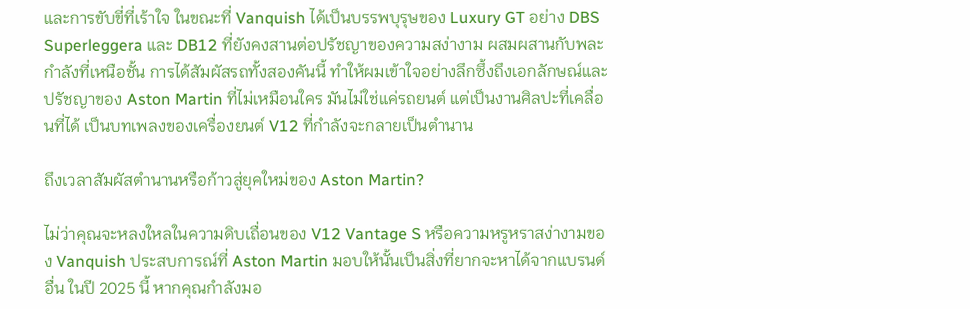และการขับขี่ที่เร้าใจ ในขณะที่ Vanquish ได้เป็นบรรพบุรุษของ Luxury GT อย่าง DBS Superleggera และ DB12 ที่ยังคงสานต่อปรัชญาของความสง่างาม ผสมผสานกับพละกำลังที่เหนือชั้น การได้สัมผัสรถทั้งสองคันนี้ ทำให้ผมเข้าใจอย่างลึกซึ้งถึงเอกลักษณ์และปรัชญาของ Aston Martin ที่ไม่เหมือนใคร มันไม่ใช่แค่รถยนต์ แต่เป็นงานศิลปะที่เคลื่อนที่ได้ เป็นบทเพลงของเครื่องยนต์ V12 ที่กำลังจะกลายเป็นตำนาน

ถึงเวลาสัมผัสตำนานหรือก้าวสู่ยุคใหม่ของ Aston Martin?

ไม่ว่าคุณจะหลงใหลในความดิบเถื่อนของ V12 Vantage S หรือความหรูหราสง่างามของ Vanquish ประสบการณ์ที่ Aston Martin มอบให้นั้นเป็นสิ่งที่ยากจะหาได้จากแบรนด์อื่น ในปี 2025 นี้ หากคุณกำลังมอ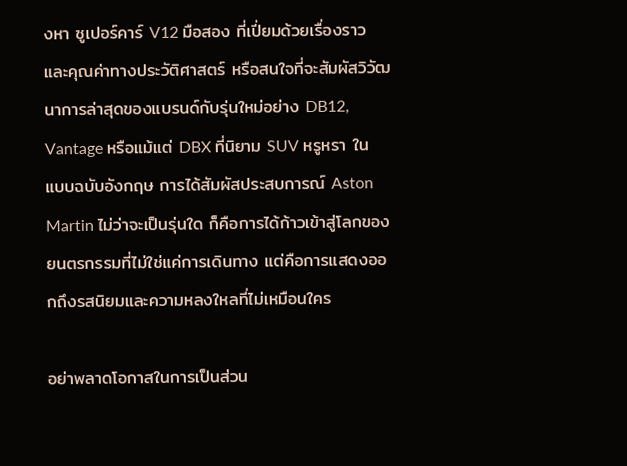งหา ซูเปอร์คาร์ V12 มือสอง ที่เปี่ยมด้วยเรื่องราวและคุณค่าทางประวัติศาสตร์ หรือสนใจที่จะสัมผัสวิวัฒนาการล่าสุดของแบรนด์กับรุ่นใหม่อย่าง DB12, Vantage หรือแม้แต่ DBX ที่นิยาม SUV หรูหรา ในแบบฉบับอังกฤษ การได้สัมผัสประสบการณ์ Aston Martin ไม่ว่าจะเป็นรุ่นใด ก็คือการได้ก้าวเข้าสู่โลกของยนตรกรรมที่ไม่ใช่แค่การเดินทาง แต่คือการแสดงออกถึงรสนิยมและความหลงใหลที่ไม่เหมือนใคร

อย่าพลาดโอกาสในการเป็นส่วน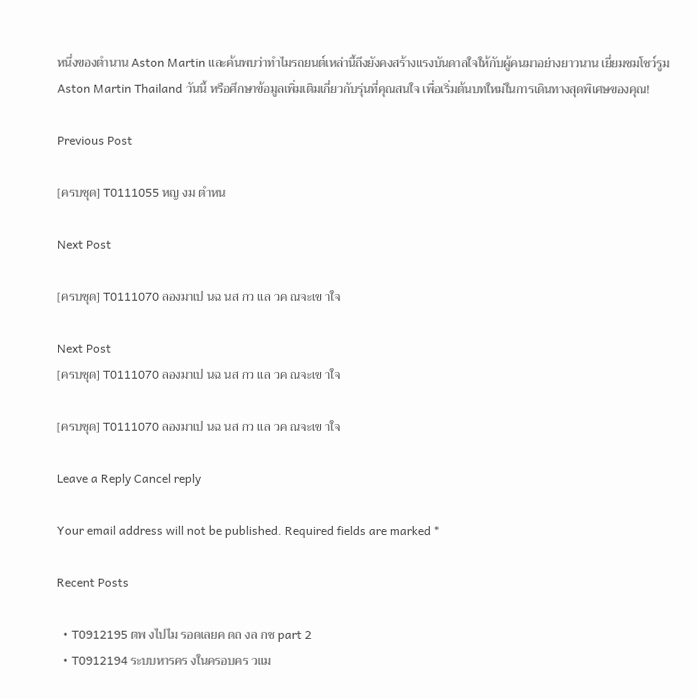หนึ่งของตำนาน Aston Martin และค้นพบว่าทำไมรถยนต์เหล่านี้ถึงยังคงสร้างแรงบันดาลใจให้กับผู้คนมาอย่างยาวนาน เยี่ยมชมโชว์รูม Aston Martin Thailand วันนี้ หรือศึกษาข้อมูลเพิ่มเติมเกี่ยวกับรุ่นที่คุณสนใจ เพื่อเริ่มต้นบทใหม่ในการเดินทางสุดพิเศษของคุณ!

Previous Post

[ครบชุด] T0111055 หญ งม ตำหน

Next Post

[ครบชุด] T0111070 ลองมาเป นฉ นส กว แล วค ณจะเข าใจ

Next Post
[ครบชุด] T0111070 ลองมาเป นฉ นส กว แล วค ณจะเข าใจ

[ครบชุด] T0111070 ลองมาเป นฉ นส กว แล วค ณจะเข าใจ

Leave a Reply Cancel reply

Your email address will not be published. Required fields are marked *

Recent Posts

  • T0912195 ตพ งไปไม รอดเลยค ดถ งล กช part 2
  • T0912194 ระบบหารคร งในครอบคร วแม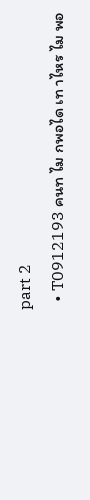part 2
  • T0912193 คนท ไม กพอได เท าไหร ไม พอ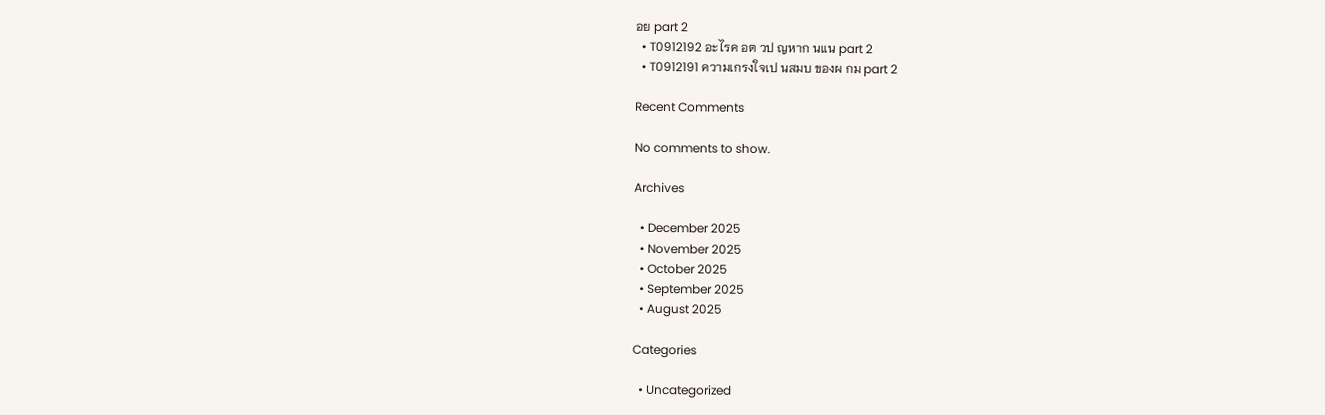อย part 2
  • T0912192 อะไรค อต วป ญหาก นแน part 2
  • T0912191 ความเกรงใจเป นสมบ ของผ กม part 2

Recent Comments

No comments to show.

Archives

  • December 2025
  • November 2025
  • October 2025
  • September 2025
  • August 2025

Categories

  • Uncategorized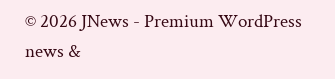© 2026 JNews - Premium WordPress news &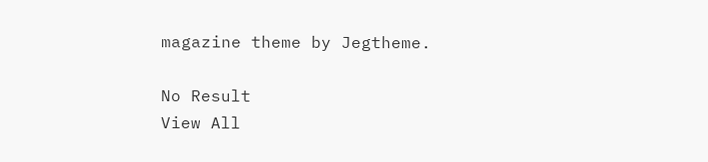magazine theme by Jegtheme.

No Result
View All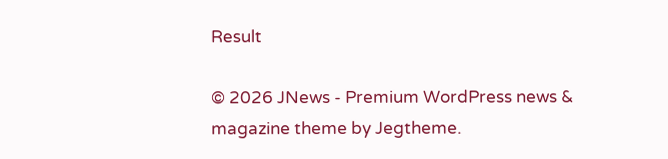Result

© 2026 JNews - Premium WordPress news & magazine theme by Jegtheme.